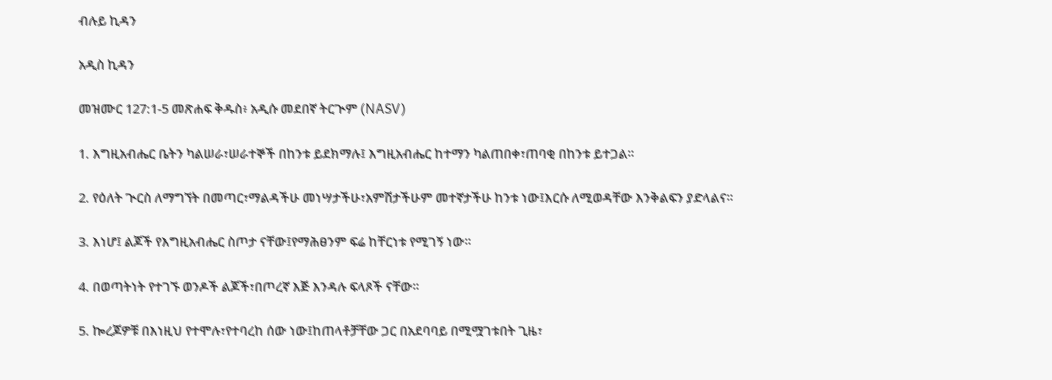ብሉይ ኪዳን

አዲስ ኪዳን

መዝሙር 127:1-5 መጽሐፍ ቅዱስ፥ አዲሱ መደበኛ ትርጒም (NASV)

1. እግዚአብሔር ቤትን ካልሠራ፣ሠራተኞች በከንቱ ይደክማሉ፤ እግዚአብሔር ከተማን ካልጠበቀ፣ጠባቂ በከንቱ ይተጋል።

2. የዕለት ጒርስ ለማግኘት በመጣር፣ማልዳችሁ መነሣታችሁ፣አምሽታችሁም መተኛታችሁ ከንቱ ነው፤እርሱ ለሚወዳቸው እንቅልፍን ያድላልና።

3. እነሆ፤ ልጆች የእግዚአብሔር ስጦታ ናቸው፤የማሕፀንም ፍሬ ከቸርነቱ የሚገኝ ነው።

4. በወጣትነት የተገኙ ወንዶች ልጆች፣በጦረኛ እጅ እንዳሉ ፍላጾች ናቸው።

5. ኰረጆዎቹ በእነዚህ የተሞሉ፣የተባረከ ሰው ነው፤ከጠላቶቻቸው ጋር በአደባባይ በሚሟገቱበት ጊዜ፣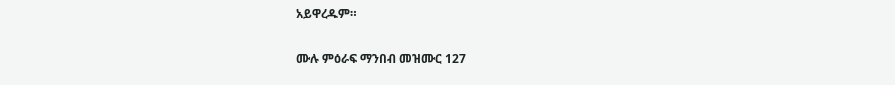አይዋረዱም።

ሙሉ ምዕራፍ ማንበብ መዝሙር 127